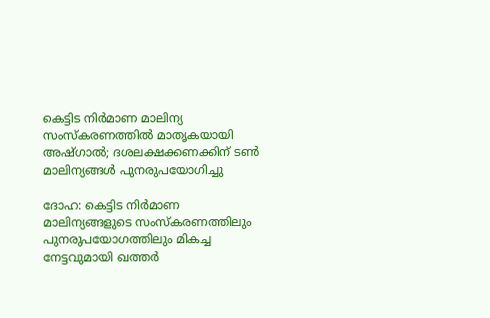കെട്ടിട നിർമാണ മാലിന്യ സംസ്കരണത്തിൽ മാതൃകയായി അഷ്ഗാൽ; ദശലക്ഷക്കണക്കിന് ടൺ മാലിന്യങ്ങൾ പുനരുപയോഗിച്ചു

ദോഹ: കെട്ടിട നിർമാണ മാലിന്യങ്ങളുടെ സംസ്കരണത്തിലും പുനരുപയോഗത്തിലും മികച്ച നേട്ടവുമായി ഖത്തർ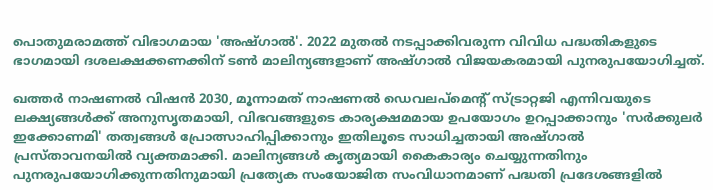പൊതുമരാമത്ത് വിഭാഗമായ 'അഷ്ഗാൽ'. 2022 മുതൽ നടപ്പാക്കിവരുന്ന വിവിധ പദ്ധതികളുടെ ഭാഗമായി ദശലക്ഷക്കണക്കിന് ടൺ മാലിന്യങ്ങളാണ് അഷ്ഗാൽ വിജയകരമായി പുനരുപയോഗിച്ചത്.

ഖത്തർ നാഷണൽ വിഷൻ 2030, മൂന്നാമത് നാഷണൽ ഡെവലപ്മെന്റ് സ്ട്രാറ്റജി എന്നിവയുടെ ലക്ഷ്യങ്ങൾക്ക് അനുസൃതമായി, വിഭവങ്ങളുടെ കാര്യക്ഷമമായ ഉപയോഗം ഉറപ്പാക്കാനും 'സർക്കുലർ ഇക്കോണമി' തത്വങ്ങൾ പ്രോത്സാഹിപ്പിക്കാനും ഇതിലൂടെ സാധിച്ചതായി അഷ്ഗാൽ പ്രസ്താവനയിൽ വ്യക്തമാക്കി. മാലിന്യങ്ങൾ കൃത്യമായി കൈകാര്യം ചെയ്യുന്നതിനും പുനരുപയോഗിക്കുന്നതിനുമായി പ്രത്യേക സംയോജിത സംവിധാനമാണ് പദ്ധതി പ്രദേശങ്ങളിൽ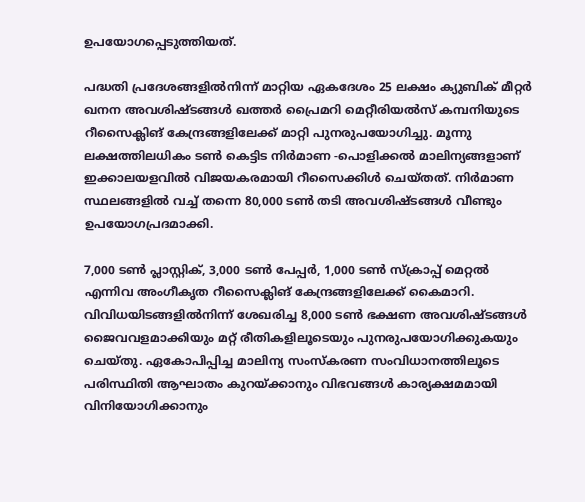ഉപയോഗപ്പെടുത്തിയത്.

പദ്ധതി പ്രദേശങ്ങളിൽനിന്ന് മാറ്റിയ ഏകദേശം 25 ലക്ഷം ക്യുബിക് മീറ്റർ ഖനന അവശിഷ്ടങ്ങൾ ഖത്തർ പ്രൈമറി മെറ്റീരിയൽസ് കമ്പനിയുടെ റീസൈക്ലിങ് കേന്ദ്രങ്ങളിലേക്ക് മാറ്റി പുനരുപയോഗിച്ചു. മൂന്നു ലക്ഷത്തിലധികം ടൺ കെട്ടിട നിർമാണ -പൊളിക്കൽ മാലിന്യങ്ങളാണ് ഇക്കാലയളവിൽ വിജയകരമായി റീസൈക്കിൾ ചെയ്തത്. നിർമാണ സ്ഥലങ്ങളിൽ വച്ച് തന്നെ 80,000 ടൺ തടി അവശിഷ്ടങ്ങൾ വീണ്ടും ഉപയോഗപ്രദമാക്കി.

7,000 ടൺ പ്ലാസ്റ്റിക്, 3,000 ടൺ പേപ്പർ, 1,000 ടൺ സ്‌ക്രാപ്പ് മെറ്റൽ എന്നിവ അംഗീകൃത റീസൈക്ലിങ് കേന്ദ്രങ്ങളിലേക്ക് കൈമാറി. വിവിധയിടങ്ങളിൽനിന്ന് ശേഖരിച്ച 8,000 ടൺ ഭക്ഷണ അവശിഷ്ടങ്ങൾ ജൈവവളമാക്കിയും മറ്റ് രീതികളിലൂടെയും പുനരുപയോഗിക്കുകയും ചെയ്തു. ഏകോപിപ്പിച്ച മാലിന്യ സംസ്കരണ സംവിധാനത്തിലൂടെ പരിസ്ഥിതി ആഘാതം കുറയ്ക്കാനും വിഭവങ്ങൾ കാര്യക്ഷമമായി വിനിയോഗിക്കാനും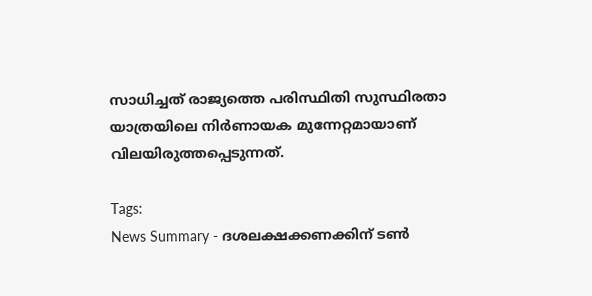സാധിച്ചത് രാജ്യത്തെ പരിസ്ഥിതി സുസ്ഥിരതാ യാത്രയിലെ നിർണായക മുന്നേറ്റമായാണ് വിലയിരുത്തപ്പെടുന്നത്.

Tags:
News Summary - ദശലക്ഷക്കണക്കിന് ടൺ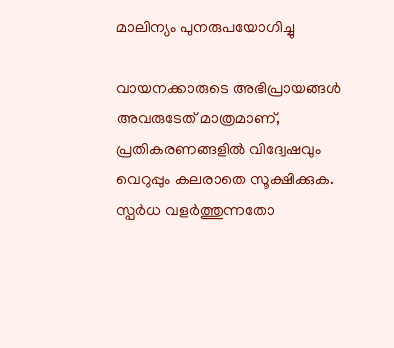മാലിന്യം പുനരുപയോഗിച്ചു

വായനക്കാരുടെ അഭിപ്രായങ്ങള്‍ അവരുടേത് മാത്രമാണ്, പ്രതികരണങ്ങളിൽ വിദ്വേഷവും വെറുപ്പും കലരാതെ സൂക്ഷിക്കുക. സ്പർധ വളർത്തുന്നതോ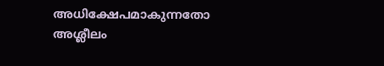അധിക്ഷേപമാകുന്നതോ അശ്ലീലം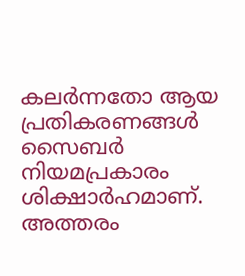കലർന്നതോ ആയ പ്രതികരണങ്ങൾ സൈബർ നിയമപ്രകാരം ശിക്ഷാർഹമാണ്. അത്തരം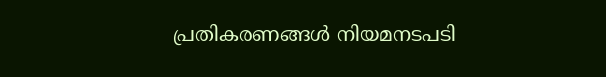പ്രതികരണങ്ങൾ നിയമനടപടി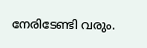നേരിടേണ്ടി വരും.